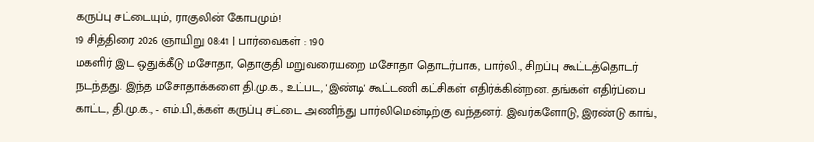கருப்பு சட்டையும், ராகுலின் கோபமும்!
19 சித்திரை 2026 ஞாயிறு 08:41 | பார்வைகள் : 190
மகளிர் இட ஒதுக்கீடு மசோதா, தொகுதி மறுவரையறை மசோதா தொடர்பாக, பார்லி., சிறப்பு கூட்டத்தொடர் நடந்தது. இந்த மசோதாக்களை தி.மு.க., உட்பட, 'இண்டி' கூட்டணி கட்சிகள் எதிர்க்கின்றன. தங்கள் எதிர்ப்பை காட்ட, தி.மு.க., - எம்.பி.,க்கள் கருப்பு சட்டை அணிந்து பார்லிமென்டிற்கு வந்தனர். இவர்களோடு, இரண்டு காங்.,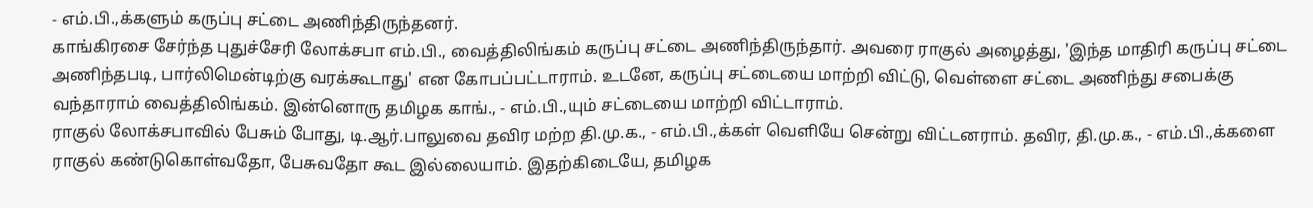- எம்.பி.,க்களும் கருப்பு சட்டை அணிந்திருந்தனர்.
காங்கிரசை சேர்ந்த புதுச்சேரி லோக்சபா எம்.பி., வைத்திலிங்கம் கருப்பு சட்டை அணிந்திருந்தார். அவரை ராகுல் அழைத்து, 'இந்த மாதிரி கருப்பு சட்டை அணிந்தபடி, பார்லிமென்டிற்கு வரக்கூடாது' என கோபப்பட்டாராம். உடனே, கருப்பு சட்டையை மாற்றி விட்டு, வெள்ளை சட்டை அணிந்து சபைக்கு வந்தாராம் வைத்திலிங்கம். இன்னொரு தமிழக காங்., - எம்.பி.,யும் சட்டையை மாற்றி விட்டாராம்.
ராகுல் லோக்சபாவில் பேசும் போது, டி.ஆர்.பாலுவை தவிர மற்ற தி.மு.க., - எம்.பி.,க்கள் வெளியே சென்று விட்டனராம். தவிர, தி.மு.க., - எம்.பி.,க்களை ராகுல் கண்டுகொள்வதோ, பேசுவதோ கூட இல்லையாம். இதற்கிடையே, தமிழக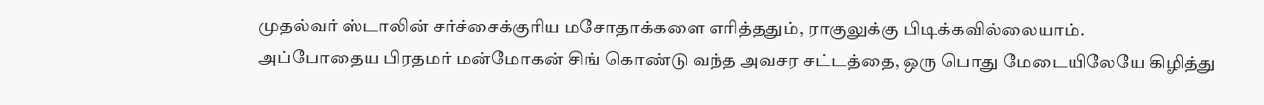முதல்வர் ஸ்டாலின் சர்ச்சைக்குரிய மசோதாக்களை எரித்ததும், ராகுலுக்கு பிடிக்கவில்லையாம்.
அப்போதைய பிரதமர் மன்மோகன் சிங் கொண்டு வந்த அவசர சட்டத்தை, ஒரு பொது மேடையிலேயே கிழித்து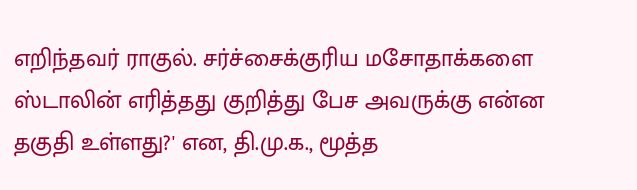எறிந்தவர் ராகுல். சர்ச்சைக்குரிய மசோதாக்களை ஸ்டாலின் எரித்தது குறித்து பேச அவருக்கு என்ன தகுதி உள்ளது?' என, தி.மு.க., மூத்த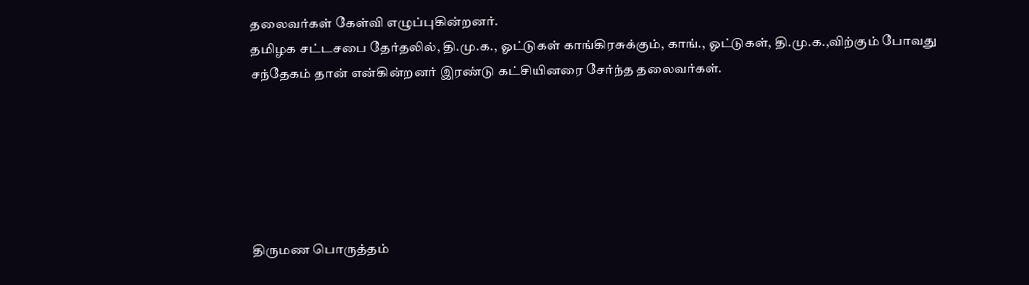தலைவர்கள் கேள்வி எழுப்புகின்றனர்.
தமிழக சட்டசபை தேர்தலில், தி.மு.க., ஓட்டுகள் காங்கிரசுக்கும், காங்., ஓட்டுகள், தி.மு.க.,விற்கும் போவது சந்தேகம் தான் என்கின்றனர் இரண்டு கட்சியினரை சேர்ந்த தலைவர்கள்.






திருமண பொருத்தம்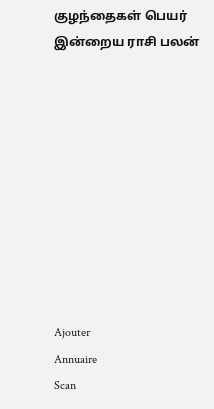குழந்தைகள் பெயர்
இன்றைய ராசி பலன்










Ajouter
Annuaire
Scan